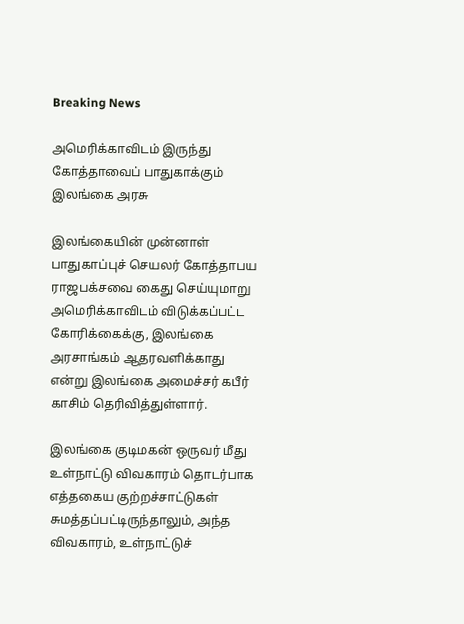Breaking News

அமெரிக்காவிடம் இருந்து கோத்தாவைப் பாதுகாக்கும் இலங்கை அரசு

இலங்கையின் முன்னாள் பாதுகாப்புச் செயலர் கோத்தாபய ராஜபக்சவை கைது செய்யுமாறு அமெரிக்காவிடம் விடுக்கப்பட்ட கோரிக்கைக்கு, இலங்கை அரசாங்கம் ஆதரவளிக்காது என்று இலங்கை அமைச்சர் கபீர் காசிம் தெரிவித்துள்ளார்.

இலங்கை குடிமகன் ஒருவர் மீது உள்நாட்டு விவகாரம் தொடர்பாக எத்தகைய குற்றச்சாட்டுகள் சுமத்தப்பட்டிருந்தாலும், அந்த விவகாரம், உள்நாட்டுச்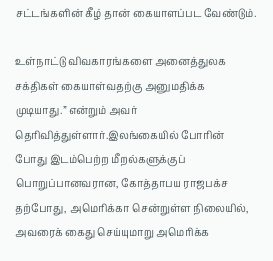சட்டங்களின் கீழ் தான் கையாளப்பட வேண்டும்.

உள்நாட்டு விவகாரங்களை அனைத்துலக சக்திகள் கையாள்வதற்கு அனுமதிக்க முடியாது.” என்றும் அவர் தெரிவித்துள்ளார்.இலங்கையில் போரின் போது இடம்பெற்ற மீறல்களுக்குப் பொறுப்பானவரான, கோத்தாபய ராஜபக்ச தற்போது, அமெரிக்கா சென்றுள்ள நிலையில், அவரைக் கைது செய்யுமாறு அமெரிக்க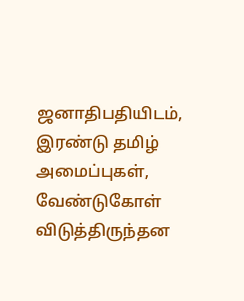ஜனாதிபதியிடம், இரண்டு தமிழ் அமைப்புகள், வேண்டுகோள் விடுத்திருந்தன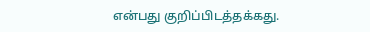என்பது குறிப்பிடத்தக்கது.